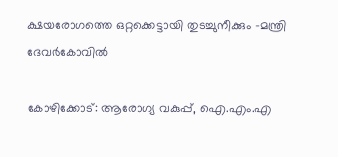ക്ഷയരോഗത്തെ ഒറ്റക്കെട്ടായി തുടച്ചുനീക്കും -മന്ത്രി ദേവർകോവിൽ

കോഴിക്കോട്: ആരോഗ്യ വകുപ്പ്, ഐ.എം.എ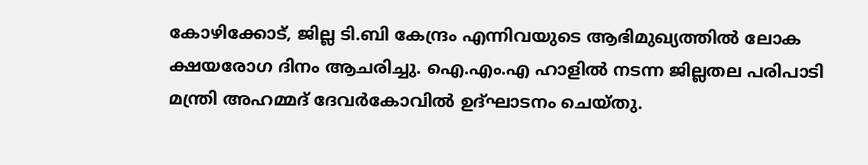കോഴിക്കോട്, ജില്ല ടി.ബി കേന്ദ്രം എന്നിവയുടെ ആഭിമുഖ്യത്തിൽ ലോക ക്ഷയരോഗ ദിനം ആചരിച്ചു. ഐ.എം.എ ഹാളിൽ നടന്ന ജില്ലതല പരിപാടി മന്ത്രി അഹമ്മദ് ദേവർകോവിൽ ഉദ്ഘാടനം ചെയ്തു.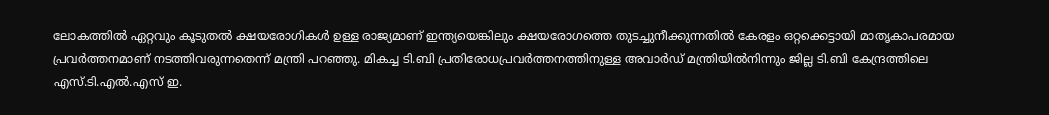ലോകത്തിൽ ഏറ്റവും കൂടുതൽ ക്ഷയരോഗികൾ ഉള്ള രാജ്യമാണ് ഇന്ത്യയെങ്കിലും ക്ഷയരോഗത്തെ തുടച്ചുനീക്കുന്നതിൽ കേരളം ഒറ്റക്കെട്ടായി മാതൃകാപരമായ പ്രവർത്തനമാണ് നടത്തിവരുന്നതെന്ന് മന്ത്രി പറഞ്ഞു. മികച്ച ടി.ബി പ്രതിരോധപ്രവർത്തനത്തിനുള്ള അവാർഡ് മന്ത്രിയിൽനിന്നും ജില്ല ടി.ബി കേന്ദ്രത്തിലെ എസ്.ടി.എൽ.എസ് ഇ.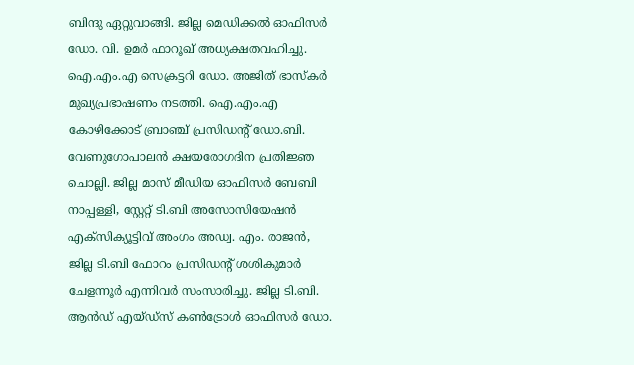ബിന്ദു ഏറ്റുവാങ്ങി. ജില്ല മെഡിക്കൽ ഓഫിസർ ഡോ. വി. ഉമർ ഫാറൂഖ് അധ്യക്ഷതവഹിച്ചു. ഐ.എം.എ സെക്രട്ടറി ഡോ. അജിത് ഭാസ്കർ മുഖ്യപ്രഭാഷണം നടത്തി. ഐ.എം.എ കോഴിക്കോട് ബ്രാഞ്ച് പ്രസിഡന്‍റ് ഡോ.ബി. വേണുഗോപാലൻ ക്ഷയരോഗദിന പ്രതിജ്ഞ ചൊല്ലി. ജില്ല മാസ് മീഡിയ ഓഫിസർ ബേബി നാപ്പള്ളി, സ്റ്റേറ്റ് ടി.ബി അസോസിയേഷൻ എക്സിക്യൂട്ടിവ് അംഗം അഡ്വ. എം. രാജൻ, ജില്ല ടി.ബി ഫോറം പ്രസിഡന്‍റ് ശശികുമാർ ചേളന്നൂർ എന്നിവർ സംസാരിച്ചു. ജില്ല ടി.ബി. ആൻഡ് എയ്ഡ്‌സ് കൺട്രോൾ ഓഫിസർ ഡോ.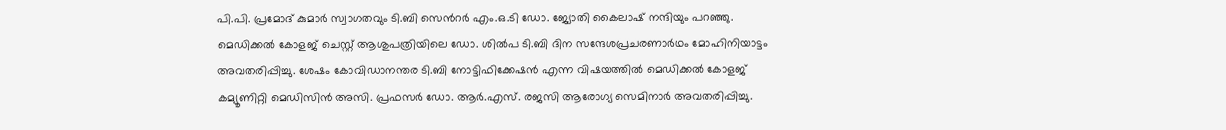പി.പി. പ്രമോദ് കുമാർ സ്വാഗതവും ടി.ബി സെന്‍റർ എം.ഒ.ടി ഡോ. ജ്യോതി കൈലാഷ് നന്ദിയും പറഞ്ഞു. മെഡിക്കൽ കോളജ് ചെസ്റ്റ് ആശുപത്രിയിലെ ഡോ. ശിൽപ ടി.ബി ദിന സന്ദേശപ്രചരണാർഥം മോഹിനിയാട്ടം അവതരിപ്പിച്ചു. ശേഷം കോവിഡാനന്തര ടി.ബി നോട്ടിഫിക്കേഷൻ എന്ന വിഷയത്തിൽ മെഡിക്കൽ കോളജ് കമ്യൂണിറ്റി മെഡിസിൻ അസി. പ്രഫസർ ഡോ. ആർ.എസ്. രജസി ആരോഗ്യ സെമിനാർ അവതരിപ്പിച്ചു.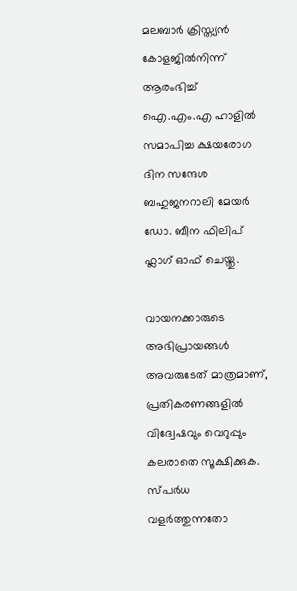മലബാർ ക്രിസ്ത്യൻ കോളജിൽനിന്ന് ആരംഭിച്ച് ഐ.എം.എ ഹാളിൽ സമാപിച്ച ക്ഷയരോഗ ദിന സന്ദേശ ബഹുജനറാലി മേയർ ഡോ. ബീന ഫിലിപ് ഫ്ലാഗ് ഓഫ്‌ ചെയ്തു.

വായനക്കാരുടെ അഭിപ്രായങ്ങള്‍ അവരുടേത് മാത്രമാണ്, പ്രതികരണങ്ങളിൽ വിദ്വേഷവും വെറുപ്പും കലരാതെ സൂക്ഷിക്കുക. സ്പർധ വളർത്തുന്നതോ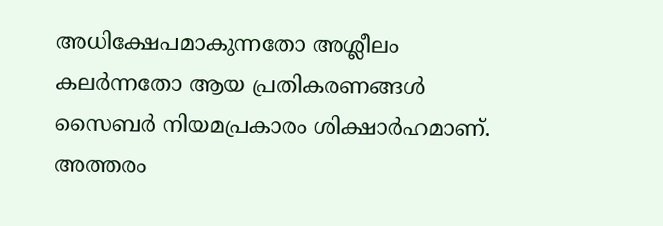അധിക്ഷേപമാകുന്നതോ അശ്ലീലം കലർന്നതോ ആയ പ്രതികരണങ്ങൾ സൈബർ നിയമപ്രകാരം ശിക്ഷാർഹമാണ്. അത്തരം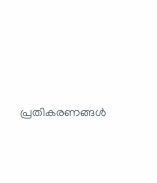പ്രതികരണങ്ങൾ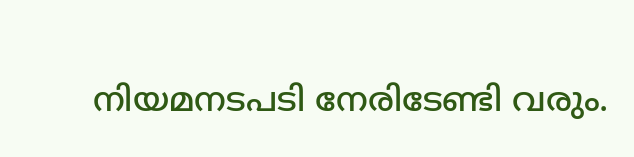നിയമനടപടി നേരിടേണ്ടി വരും.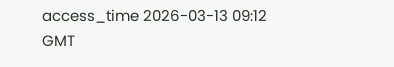access_time 2026-03-13 09:12 GMT